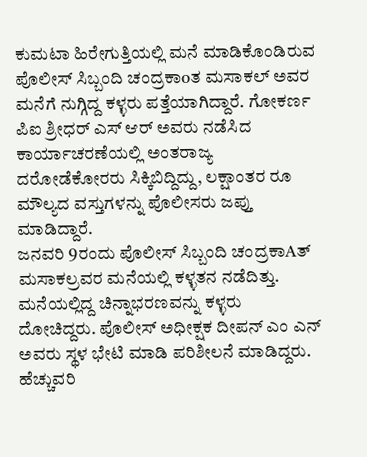ಕುಮಟಾ ಹಿರೇಗುತ್ತಿಯಲ್ಲಿ ಮನೆ ಮಾಡಿಕೊಂಡಿರುವ ಪೊಲೀಸ್ ಸಿಬ್ಬಂದಿ ಚಂದ್ರಕಾoತ ಮಸಾಕಲ್ ಅವರ ಮನೆಗೆ ನುಗ್ಗಿದ್ದ ಕಳ್ಳರು ಪತ್ತೆಯಾಗಿದ್ದಾರೆ. ಗೋಕರ್ಣ ಪಿಐ ಶ್ರೀಧರ್ ಎಸ್ ಆರ್ ಅವರು ನಡೆಸಿದ ಕಾರ್ಯಾಚರಣೆಯಲ್ಲಿ ಅಂತರಾಜ್ಯ ದರೋಡೆಕೋರರು ಸಿಕ್ಕಿಬಿದ್ದಿದ್ದು, ಲಕ್ಷಾಂತರ ರೂ ಮೌಲ್ಯದ ವಸ್ತುಗಳನ್ನು ಪೊಲೀಸರು ಜಪ್ತು ಮಾಡಿದ್ದಾರೆ.
ಜನವರಿ 9ರಂದು ಪೊಲೀಸ್ ಸಿಬ್ಬಂದಿ ಚಂದ್ರಕಾAತ್ ಮಸಾಕಲ್ರವರ ಮನೆಯಲ್ಲಿ ಕಳ್ಳತನ ನಡೆದಿತ್ತು. ಮನೆಯಲ್ಲಿದ್ದ ಚಿನ್ನಾಭರಣವನ್ನು ಕಳ್ಳರು ದೋಚಿದ್ದರು. ಪೊಲೀಸ್ ಅಧೀಕ್ಷಕ ದೀಪನ್ ಎಂ ಎನ್ ಅವರು ಸ್ಥಳ ಭೇಟಿ ಮಾಡಿ ಪರಿಶೀಲನೆ ಮಾಡಿದ್ದರು. ಹೆಚ್ಚುವರಿ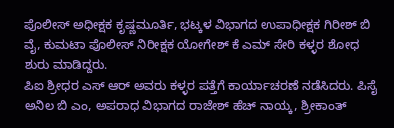ಪೊಲೀಸ್ ಅಧೀಕ್ಷಕ ಕೃಷ್ಣಮೂರ್ತಿ, ಭಟ್ಕಳ ವಿಭಾಗದ ಉಪಾಧೀಕ್ಷಕ ಗಿರೀಶ್ ಬಿ ವೈ, ಕುಮಟಾ ಪೊಲೀಸ್ ನಿರೀಕ್ಷಕ ಯೋಗೇಶ್ ಕೆ ಎಮ್ ಸೇರಿ ಕಳ್ಳರ ಶೋಧ ಶುರು ಮಾಡಿದ್ದರು.
ಪಿಐ ಶ್ರೀಧರ ಎಸ್ ಆರ್ ಅವರು ಕಳ್ಳರ ಪತ್ತೆಗೆ ಕಾರ್ಯಾಚರಣೆ ನಡೆಸಿದರು. ಪಿಸೈ ಅನಿಲ ಬಿ ಎಂ, ಅಪರಾಧ ವಿಭಾಗದ ರಾಜೇಶ್ ಹೆಚ್ ನಾಯ್ಕ, ಶ್ರೀಕಾಂತ್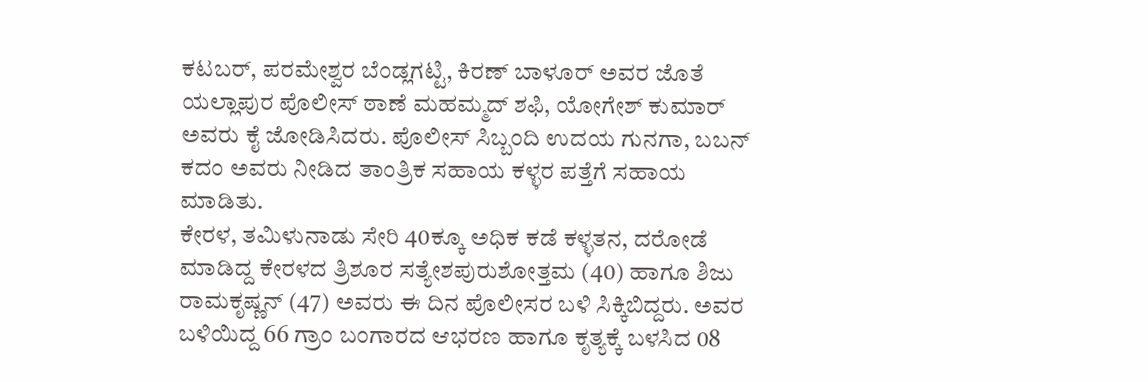ಕಟಬರ್, ಪರಮೇಶ್ವರ ಬೆಂಡ್ಲಗಟ್ಟಿ, ಕಿರಣ್ ಬಾಳೂರ್ ಅವರ ಜೊತೆ ಯಲ್ಲಾಪುರ ಪೊಲೀಸ್ ಠಾಣೆ ಮಹಮ್ಮದ್ ಶಫಿ, ಯೋಗೇಶ್ ಕುಮಾರ್ ಅವರು ಕೈ ಜೋಡಿಸಿದರು. ಪೊಲೀಸ್ ಸಿಬ್ಬಂದಿ ಉದಯ ಗುನಗಾ, ಬಬನ್ ಕದಂ ಅವರು ನೀಡಿದ ತಾಂತ್ರಿಕ ಸಹಾಯ ಕಳ್ಳರ ಪತ್ತೆಗೆ ಸಹಾಯ ಮಾಡಿತು.
ಕೇರಳ, ತಮಿಳುನಾಡು ಸೇರಿ 40ಕ್ಕೂ ಅಧಿಕ ಕಡೆ ಕಳ್ಳತನ, ದರೋಡೆ ಮಾಡಿದ್ದ ಕೇರಳದ ತ್ರಿಶೂರ ಸತ್ಯೇಶಪುರುಶೋತ್ತಮ (40) ಹಾಗೂ ಶಿಜು ರಾಮಕೃಷ್ಣನ್ (47) ಅವರು ಈ ದಿನ ಪೊಲೀಸರ ಬಳಿ ಸಿಕ್ಕಿಬಿದ್ದರು. ಅವರ ಬಳಿಯಿದ್ದ 66 ಗ್ರಾಂ ಬಂಗಾರದ ಆಭರಣ ಹಾಗೂ ಕೃತ್ಯಕ್ಕೆ ಬಳಸಿದ 08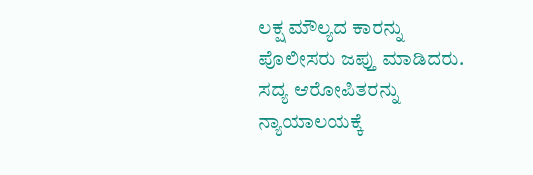ಲಕ್ಷ ಮೌಲ್ಯದ ಕಾರನ್ನು ಪೊಲೀಸರು ಜಪ್ತು ಮಾಡಿದರು. ಸದ್ಯ ಆರೋಪಿತರನ್ನು ನ್ಯಾಯಾಲಯಕ್ಕೆ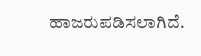ಹಾಜರುಪಡಿಸಲಾಗಿದೆ.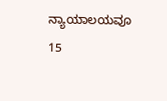ನ್ಯಾಯಾಲಯವೂ 15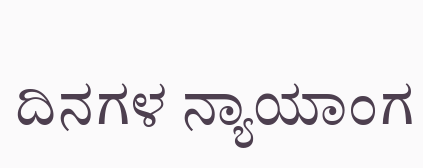ದಿನಗಳ ನ್ಯಾಯಾಂಗ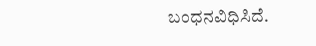ಬಂಧನವಿಧಿಸಿದೆ.